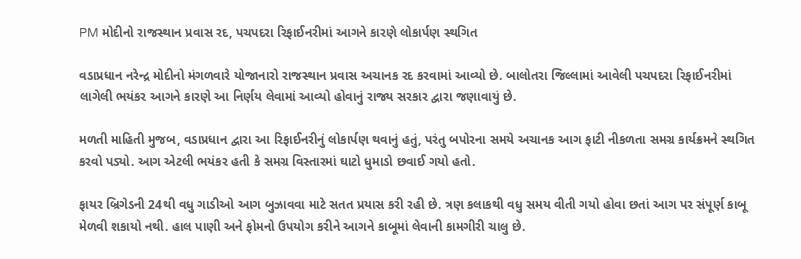PM મોદીનો રાજસ્થાન પ્રવાસ રદ, પચપદરા રિફાઈનરીમાં આગને કારણે લોકાર્પણ સ્થગિત

વડાપ્રધાન નરેન્દ્ર મોદીનો મંગળવારે યોજાનારો રાજસ્થાન પ્રવાસ અચાનક રદ કરવામાં આવ્યો છે. બાલોતરા જિલ્લામાં આવેલી પચપદરા રિફાઈનરીમાં લાગેલી ભયંકર આગને કારણે આ નિર્ણય લેવામાં આવ્યો હોવાનું રાજ્ય સરકાર દ્વારા જણાવાયું છે.

મળતી માહિતી મુજબ, વડાપ્રધાન દ્વારા આ રિફાઈનરીનું લોકાર્પણ થવાનું હતું, પરંતુ બપોરના સમયે અચાનક આગ ફાટી નીકળતા સમગ્ર કાર્યક્રમને સ્થગિત કરવો પડ્યો. આગ એટલી ભયંકર હતી કે સમગ્ર વિસ્તારમાં ઘાટો ધુમાડો છવાઈ ગયો હતો.

ફાયર બ્રિગેડની 24થી વધુ ગાડીઓ આગ બુઝાવવા માટે સતત પ્રયાસ કરી રહી છે. ત્રણ કલાકથી વધુ સમય વીતી ગયો હોવા છતાં આગ પર સંપૂર્ણ કાબૂ મેળવી શકાયો નથી. હાલ પાણી અને ફોમનો ઉપયોગ કરીને આગને કાબૂમાં લેવાની કામગીરી ચાલુ છે.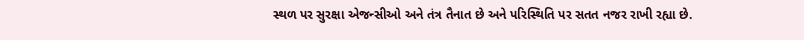સ્થળ પર સુરક્ષા એજન્સીઓ અને તંત્ર તૈનાત છે અને પરિસ્થિતિ પર સતત નજર રાખી રહ્યા છે.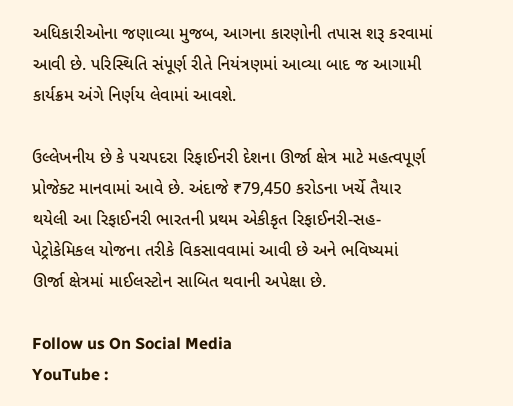અધિકારીઓના જણાવ્યા મુજબ, આગના કારણોની તપાસ શરૂ કરવામાં આવી છે. પરિસ્થિતિ સંપૂર્ણ રીતે નિયંત્રણમાં આવ્યા બાદ જ આગામી કાર્યક્રમ અંગે નિર્ણય લેવામાં આવશે.

ઉલ્લેખનીય છે કે પચપદરા રિફાઈનરી દેશના ઊર્જા ક્ષેત્ર માટે મહત્વપૂર્ણ પ્રોજેક્ટ માનવામાં આવે છે. અંદાજે ₹79,450 કરોડના ખર્ચે તૈયાર થયેલી આ રિફાઈનરી ભારતની પ્રથમ એકીકૃત રિફાઈનરી-સહ-પેટ્રોકેમિકલ યોજના તરીકે વિકસાવવામાં આવી છે અને ભવિષ્યમાં ઊર્જા ક્ષેત્રમાં માઈલસ્ટોન સાબિત થવાની અપેક્ષા છે.

Follow us On Social Media
YouTube :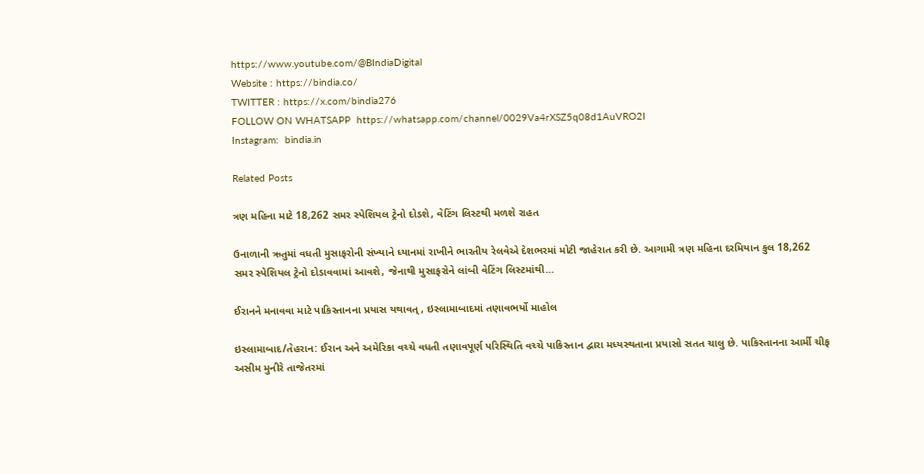https://www.youtube.com/@BIndiaDigital
Website : https://bindia.co/
TWITTER : https://x.com/bindia276
FOLLOW ON WHATSAPP  https://whatsapp.com/channel/0029Va4rXSZ5q08d1AuVRO2I
Instagram:  bindia.in

Related Posts

ત્રણ મહિના માટે 18,262 સમર સ્પેશિયલ ટ્રેનો દોડશે, વેટિંગ લિસ્ટથી મળશે રાહત

ઉનાળાની ઋતુમાં વધતી મુસાફરોની સંખ્યાને ધ્યાનમાં રાખીને ભારતીય રેલવેએ દેશભરમાં મોટી જાહેરાત કરી છે. આગામી ત્રણ મહિના દરમિયાન કુલ 18,262 સમર સ્પેશિયલ ટ્રેનો દોડાવવામાં આવશે, જેનાથી મુસાફરોને લાંબી વેટિંગ લિસ્ટમાંથી…

ઈરાનને મનાવવા માટે પાકિસ્તાનના પ્રયાસ યથાવત્, ઇસ્લામાબાદમાં તણાવભર્યો માહોલ

ઇસ્લામાબાદ/તેહરાન: ઈરાન અને અમેરિકા વચ્ચે વધતી તણાવપૂર્ણ પરિસ્થિતિ વચ્ચે પાકિસ્તાન દ્વારા મધ્યસ્થતાના પ્રયાસો સતત ચાલુ છે. પાકિસ્તાનના આર્મી ચીફ અસીમ મુનીરે તાજેતરમાં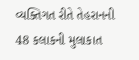વ્યક્તિગત રીતે તેહરાનની 48 કલાકની મુલાકાત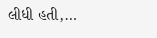લીધી હતી,…